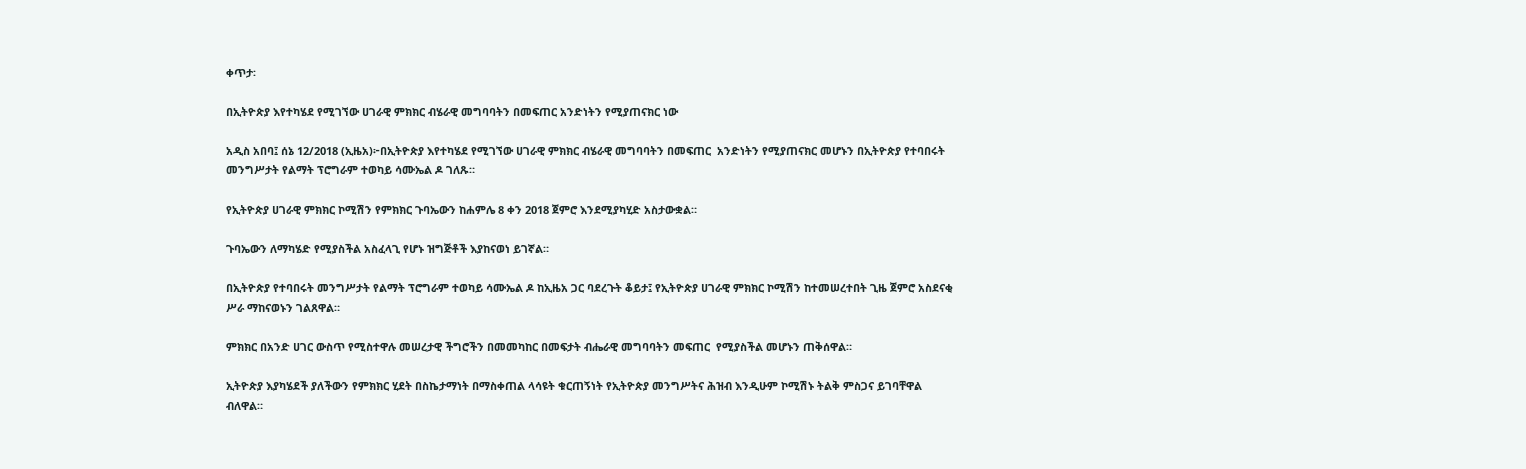ቀጥታ፡

በኢትዮጵያ እየተካሄደ የሚገኘው ሀገራዊ ምክክር ብሄራዊ መግባባትን በመፍጠር አንድነትን የሚያጠናክር ነው

አዲስ አበባ፤ ሰኔ 12/2018 (ኢዜአ)፦በኢትዮጵያ እየተካሄደ የሚገኘው ሀገራዊ ምክክር ብሄራዊ መግባባትን በመፍጠር  አንድነትን የሚያጠናክር መሆኑን በኢትዮጵያ የተባበሩት መንግሥታት የልማት ፕሮግራም ተወካይ ሳሙኤል ዶ ገለጹ።

የኢትዮጵያ ሀገራዊ ምክክር ኮሚሽን የምክክር ጉባኤውን ከሐምሌ 8 ቀን 2018 ጀምሮ እንደሚያካሂድ አስታውቋል።

ጉባኤውን ለማካሄድ የሚያስችል አስፈላጊ የሆኑ ዝግጅቶች እያከናወነ ይገኛል።

በኢትዮጵያ የተባበሩት መንግሥታት የልማት ፕሮግራም ተወካይ ሳሙኤል ዶ ከኢዜአ ጋር ባደረጉት ቆይታ፤ የኢትዮጵያ ሀገራዊ ምክክር ኮሚሽን ከተመሠረተበት ጊዜ ጀምሮ አስደናቂ ሥራ ማከናወኑን ገልጸዋል።

ምክክር በአንድ ሀገር ውስጥ የሚስተዋሉ መሠረታዊ ችግሮችን በመመካከር በመፍታት ብሔራዊ መግባባትን መፍጠር  የሚያስችል መሆኑን ጠቅሰዋል።

ኢትዮጵያ እያካሄደች ያለችውን የምክክር ሂደት በስኬታማነት በማስቀጠል ላሳዩት ቁርጠኝነት የኢትዮጵያ መንግሥትና ሕዝብ እንዲሁም ኮሚሽኑ ትልቅ ምስጋና ይገባቸዋል ብለዋል።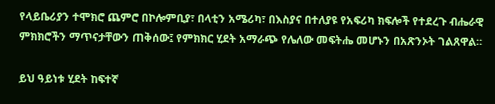የላይቤሪያን ተሞክሮ ጨምሮ በኮሎምቢያ፣ በላቲን አሜሪካ፣ በእስያና በተለያዩ የአፍሪካ ክፍሎች የተደረጉ ብሔራዊ ምክክሮችን ማጥናታቸውን ጠቅሰው፤ የምክክር ሂደት አማራጭ የሌለው መፍትሔ መሆኑን በአጽንኦት ገልጸዋል።

ይህ ዓይነቱ ሂደት ከፍተኛ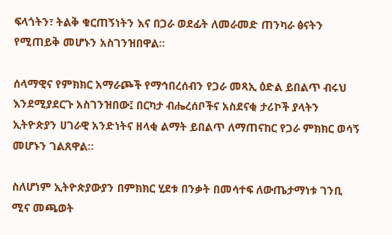ፍላጎትን፣ ትልቅ ቁርጠኝነትን እና በጋራ ወደፊት ለመራመድ ጠንካራ ፅናትን የሚጠይቅ መሆኑን አስገንዝበዋል።

ሰላማዊና የምክክር አማራጮች የማኅበረሰብን የጋራ መጻኢ ዕድል ይበልጥ ብሩህ እንደሚያደርጉ አስገንዝበው፤ በርካታ ብሔረሰቦችና አስደናቂ ታሪኮች ያላትን ኢትዮጵያን ሀገራዊ አንድነትና ዘላቂ ልማት ይበልጥ ለማጠናከር የጋራ ምክክር ወሳኝ መሆኑን ገልጸዋል።

ስለሆነም ኢትዮጵያውያን በምክክር ሂደቱ በንቃት በመሳተፍ ለውጤታማነቱ ገንቢ ሚና መጫወት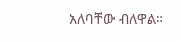አለባቸው ብለዋል።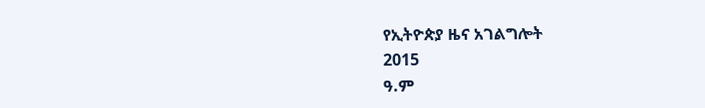የኢትዮጵያ ዜና አገልግሎት
2015
ዓ.ም